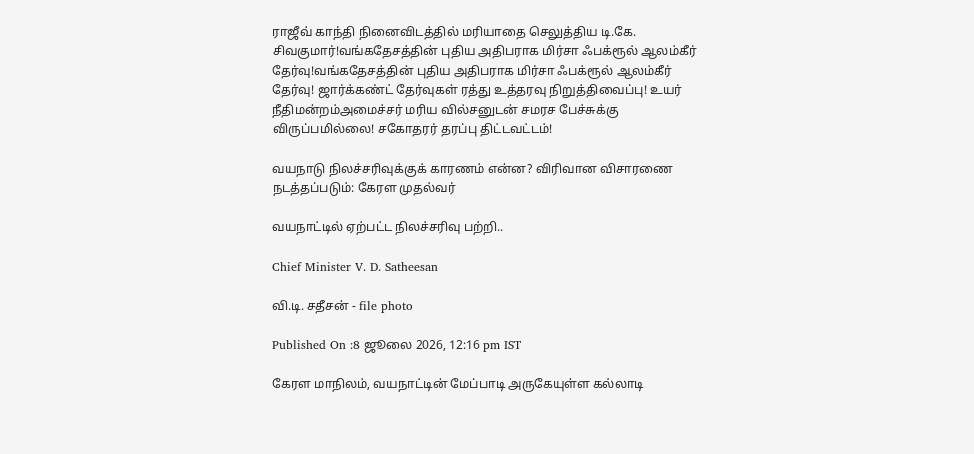ராஜீவ் காந்தி நினைவிடத்தில் மரியாதை செலுத்திய டி.கே. சிவகுமார்!வங்கதேசத்தின் புதிய அதிபராக மிர்சா ஃபக்ரூல் ஆலம்கீர் தேர்வு!வங்கதேசத்தின் புதிய அதிபராக மிர்சா ஃபக்ரூல் ஆலம்கீர் தேர்வு! ஜார்க்கண்ட் தேர்வுகள் ரத்து உத்தரவு நிறுத்திவைப்பு! உயர் நீதிமன்றம்அமைச்சர் மரிய வில்சனுடன் சமரச பேச்சுக்கு விருப்பமில்லை! சகோதரர் தரப்பு திட்டவட்டம்!

வயநாடு நிலச்சரிவுக்குக் காரணம் என்ன? விரிவான விசாரணை நடத்தப்படும்: கேரள முதல்வர்

வயநாட்டில் ஏற்பட்ட நிலச்சரிவு பற்றி..

Chief Minister V. D. Satheesan

வி.டி. சதீசன் - file photo

Published On :8 ஜூலை 2026, 12:16 pm IST

கேரள மாநிலம், வயநாட்டின் மேப்பாடி அருகேயுள்ள கல்லாடி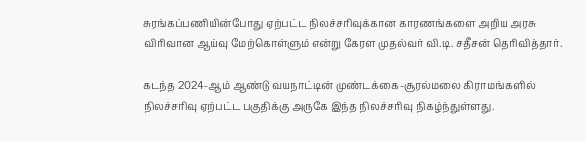சுரங்கப்பணியின்போது ஏற்பட்ட நிலச்சரிவுக்கான காரணங்களை அறிய அரசு விரிவான ஆய்வு மேற்கொள்ளும் என்று கேரள முதல்வர் வி.டி. சதீசன் தெரிவித்தார்.

கடந்த 2024-ஆம் ஆண்டு வயநாட்டின் முண்டக்கை-சூரல்மலை கிராமங்களில் நிலச்சரிவு ஏற்பட்ட பகுதிக்கு அருகே இந்த நிலச்சரிவு நிகழ்ந்துள்ளது.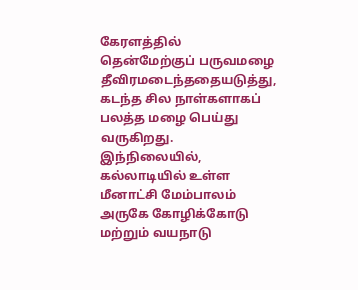கேரளத்தில் தென்மேற்குப் பருவமழை தீவிரமடைந்ததையடுத்து, கடந்த சில நாள்களாகப் பலத்த மழை பெய்து வருகிறது. இந்நிலையில், கல்லாடியில் உள்ள மீனாட்சி மேம்பாலம் அருகே கோழிக்கோடு மற்றும் வயநாடு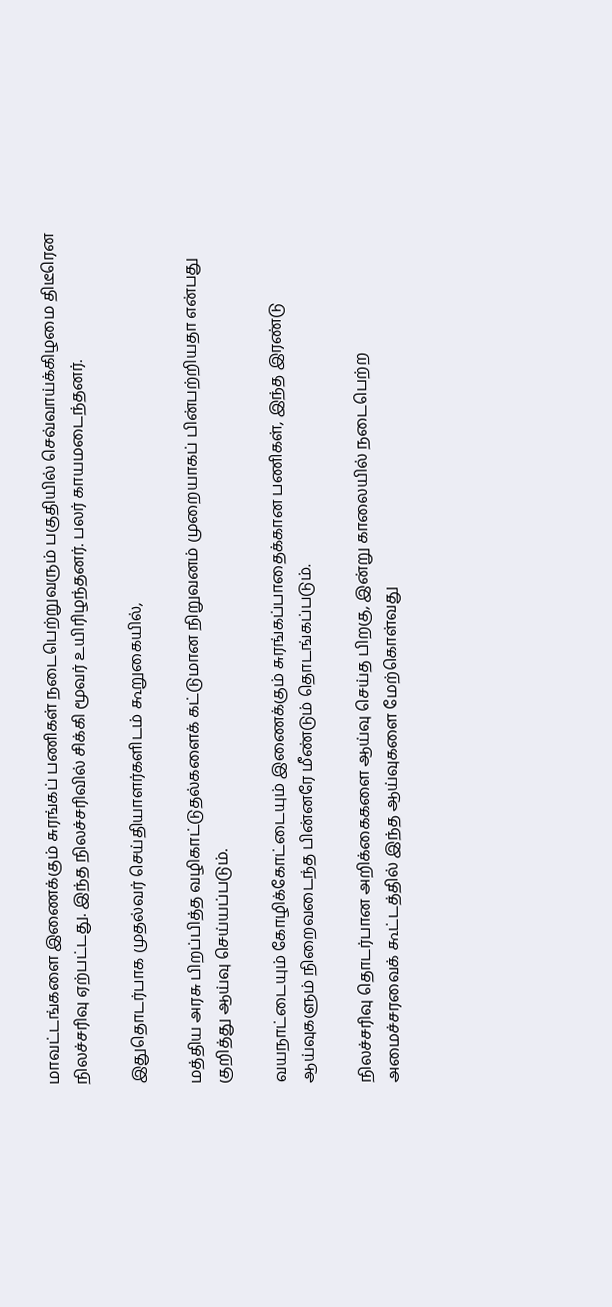மாவட்டங்களை இணைக்கும் சுரங்கப் பணிகள் நடைபெற்றுவரும் பகுதியில் செவ்வாய்க்கிழமை திடீரென நிலச்சரிவு ஏற்பட்டது. இந்த நிலச்சரிவில் சிக்கி மூவர் உயிரிழந்தனர். பலர் காயமடைந்தனர்.

இதுதொடர்பாக முதல்வர் செய்தியாளர்களிடம் கூறுகையில்,

மத்திய அரசு பிறப்பித்த வழிகாட்டுதல்களைக் கட்டுமான நிறுவனம் முறையாகப் பின்பற்றியதா என்பது குறித்து ஆய்வு செய்யப்படும்.

வயநாட்டையும் கோழிக்கோட்டையும் இணைக்கும் சுரங்கப்பாதைக்கான பணிகள், இந்த இரண்டு ஆய்வுகளும் நிறைவடைந்த பின்னரே மீண்டும் தொடங்கப்படும்.

நிலச்சரிவு தொடர்பான அறிக்கைகளை ஆய்வு செய்த பிறகு, இன்று காலையில் நடைபெற்ற அமைச்சரவைக் கூட்டத்தில் இந்த ஆய்வுகளை மேற்கொள்வது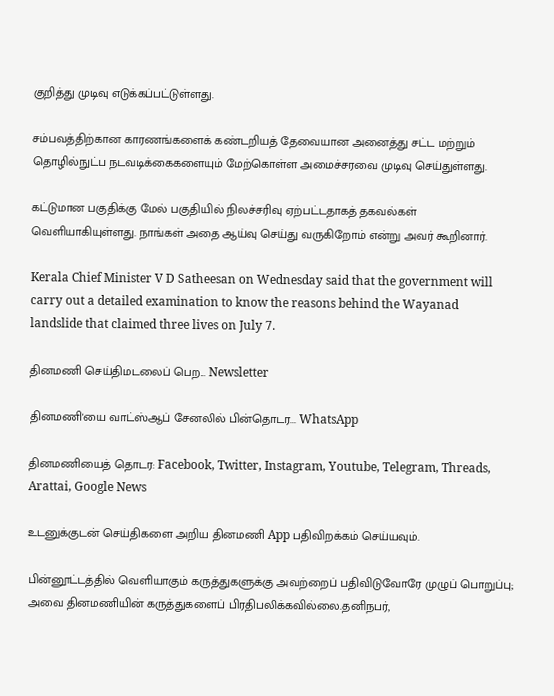குறித்து முடிவு எடுக்கப்பட்டுள்ளது.

சம்பவத்திற்கான காரணங்களைக் கண்டறியத் தேவையான அனைத்து சட்ட மற்றும் தொழில்நுட்ப நடவடிக்கைகளையும் மேற்கொள்ள அமைச்சரவை முடிவு செய்துள்ளது.

கட்டுமான பகுதிக்கு மேல் பகுதியில் நிலச்சரிவு ஏற்பட்டதாகத் தகவல்கள் வெளியாகியுள்ளது. நாங்கள் அதை ஆய்வு செய்து வருகிறோம் என்று அவர் கூறினார்.

Kerala Chief Minister V D Satheesan on Wednesday said that the government will carry out a detailed examination to know the reasons behind the Wayanad landslide that claimed three lives on July 7.

தினமணி செய்திமடலைப் பெற... Newsletter

தினமணி'யை வாட்ஸ்ஆப் சேனலில் பின்தொடர... WhatsApp

தினமணியைத் தொடர: Facebook, Twitter, Instagram, Youtube, Telegram, Threads, Arattai, Google News

உடனுக்குடன் செய்திகளை அறிய தினமணி App பதிவிறக்கம் செய்யவும்.

பின்னூட்டத்தில் வெளியாகும் கருத்துகளுக்கு அவற்றைப் பதிவிடுவோரே முழுப் பொறுப்பு; அவை தினமணியின் கருத்துகளைப் பிரதிபலிக்கவில்லை.தனிநபர்,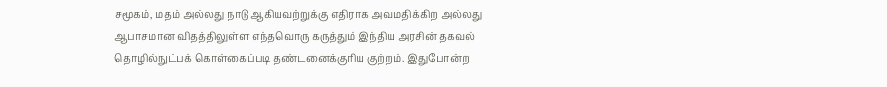சமூகம், மதம் அல்லது நாடு ஆகியவற்றுக்கு எதிராக அவமதிக்கிற அல்லது ஆபாசமான விதத்திலுள்ள எந்தவொரு கருத்தும் இந்திய அரசின் தகவல் தொழில்நுட்பக் கொள்கைப்படி தண்டனைக்குரிய குற்றம். இதுபோன்ற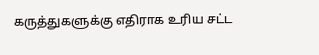கருத்துகளுக்கு எதிராக உரிய சட்ட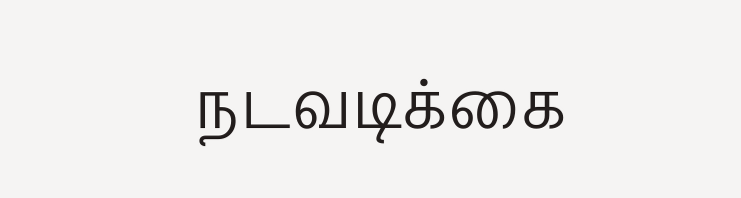நடவடிக்கை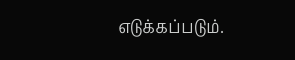எடுக்கப்படும்.